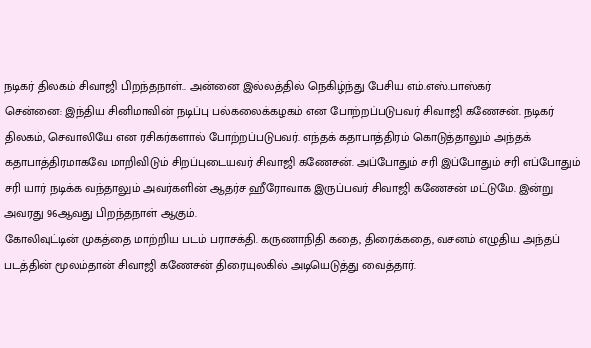நடிகர் திலகம் சிவாஜி பிறந்தநாள்.. அன்னை இல்லத்தில் நெகிழ்ந்து பேசிய எம்.எஸ்.பாஸ்கர்
சென்னை: இந்திய சினிமாவின் நடிப்பு பல்கலைக்கழகம் என போற்றப்படுபவர் சிவாஜி கணேசன். நடிகர் திலகம், செவாலியே என ரசிகர்களால் போற்றப்படுபவர். எந்தக் கதாபாத்திரம் கொடுத்தாலும் அந்தக் கதாபாத்திரமாகவே மாறிவிடும் சிறப்புடையவர் சிவாஜி கணேசன். அப்போதும் சரி இப்போதும் சரி எப்போதும் சரி யார் நடிக்க வந்தாலும் அவர்களின் ஆதர்ச ஹீரோவாக இருப்பவர் சிவாஜி கணேசன் மட்டுமே. இன்று அவரது 96ஆவது பிறந்தநாள் ஆகும்.
கோலிவுட்டின் முகத்தை மாற்றிய படம் பராசக்தி. கருணாநிதி கதை, திரைக்கதை, வசனம் எழுதிய அந்தப் படத்தின் மூலம்தான் சிவாஜி கணேசன் திரையுலகில் அடியெடுத்து வைத்தார்.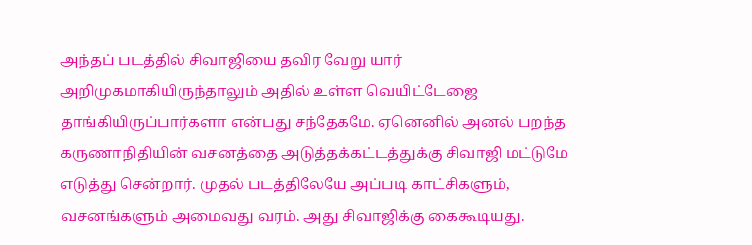அந்தப் படத்தில் சிவாஜியை தவிர வேறு யார் அறிமுகமாகியிருந்தாலும் அதில் உள்ள வெயிட்டேஜை தாங்கியிருப்பார்களா என்பது சந்தேகமே. ஏனெனில் அனல் பறந்த கருணாநிதியின் வசனத்தை அடுத்தக்கட்டத்துக்கு சிவாஜி மட்டுமே எடுத்து சென்றார். முதல் படத்திலேயே அப்படி காட்சிகளும், வசனங்களும் அமைவது வரம். அது சிவாஜிக்கு கைகூடியது.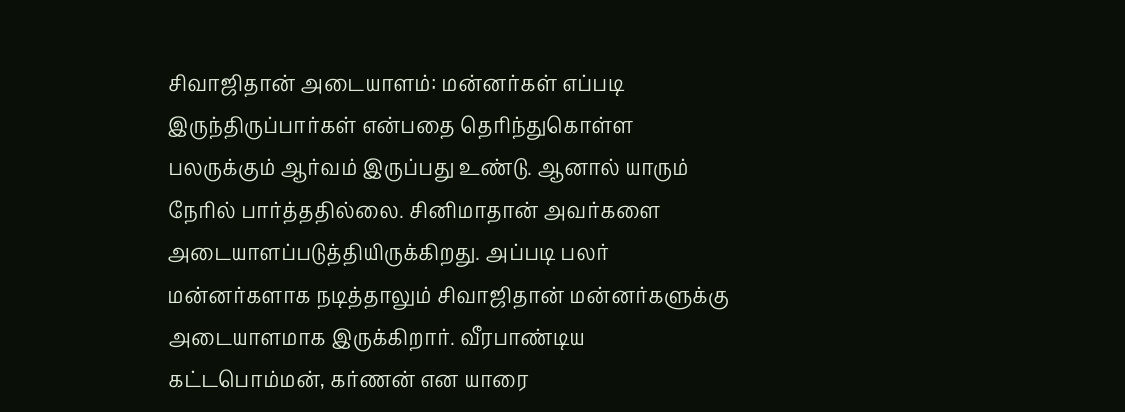சிவாஜிதான் அடையாளம்: மன்னர்கள் எப்படி இருந்திருப்பார்கள் என்பதை தெரிந்துகொள்ள பலருக்கும் ஆர்வம் இருப்பது உண்டு. ஆனால் யாரும் நேரில் பார்த்ததில்லை. சினிமாதான் அவர்களை அடையாளப்படுத்தியிருக்கிறது. அப்படி பலர் மன்னர்களாக நடித்தாலும் சிவாஜிதான் மன்னர்களுக்கு அடையாளமாக இருக்கிறார். வீரபாண்டிய கட்டபொம்மன், கர்ணன் என யாரை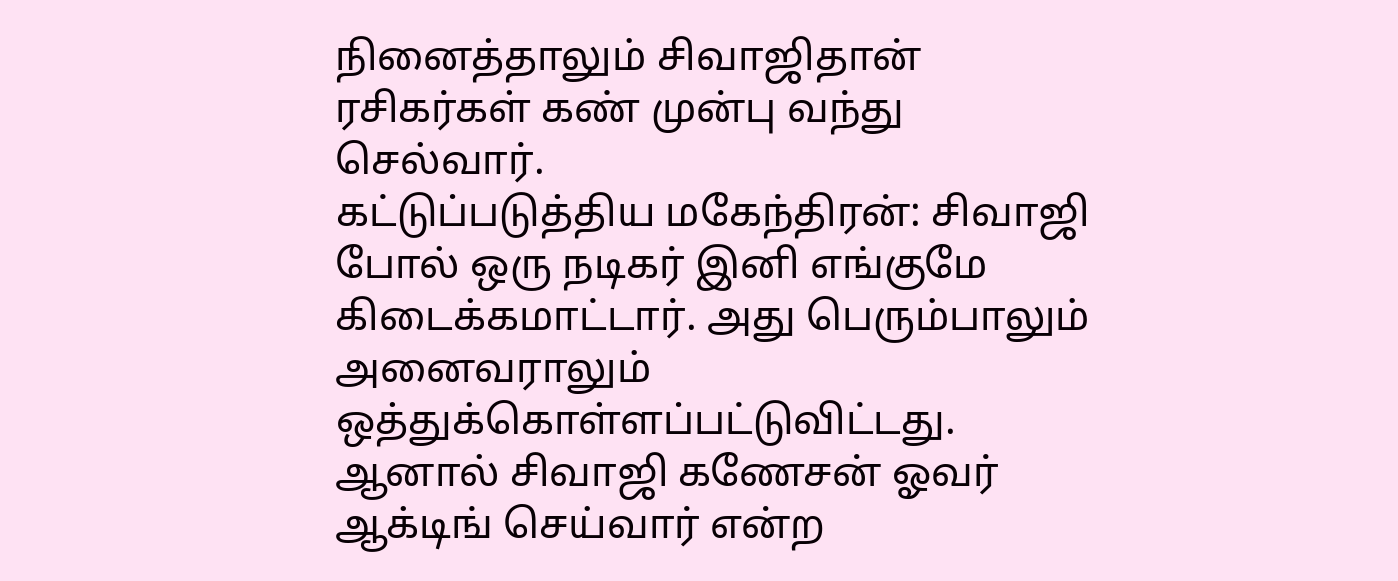நினைத்தாலும் சிவாஜிதான் ரசிகர்கள் கண் முன்பு வந்து செல்வார்.
கட்டுப்படுத்திய மகேந்திரன்: சிவாஜி போல் ஒரு நடிகர் இனி எங்குமே கிடைக்கமாட்டார். அது பெரும்பாலும் அனைவராலும் ஒத்துக்கொள்ளப்பட்டுவிட்டது. ஆனால் சிவாஜி கணேசன் ஓவர் ஆக்டிங் செய்வார் என்ற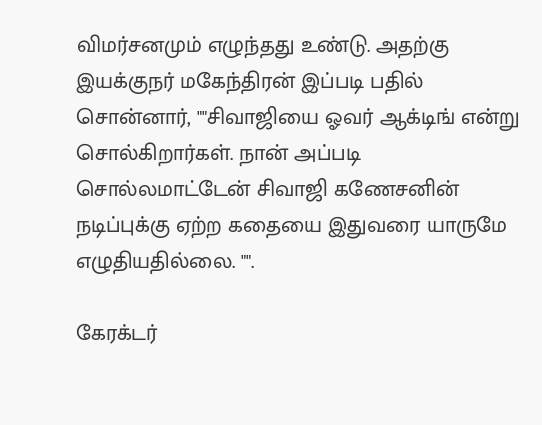விமர்சனமும் எழுந்தது உண்டு. அதற்கு இயக்குநர் மகேந்திரன் இப்படி பதில் சொன்னார், ""சிவாஜியை ஓவர் ஆக்டிங் என்று சொல்கிறார்கள். நான் அப்படி சொல்லமாட்டேன் சிவாஜி கணேசனின் நடிப்புக்கு ஏற்ற கதையை இதுவரை யாருமே எழுதியதில்லை. "".

கேரக்டர்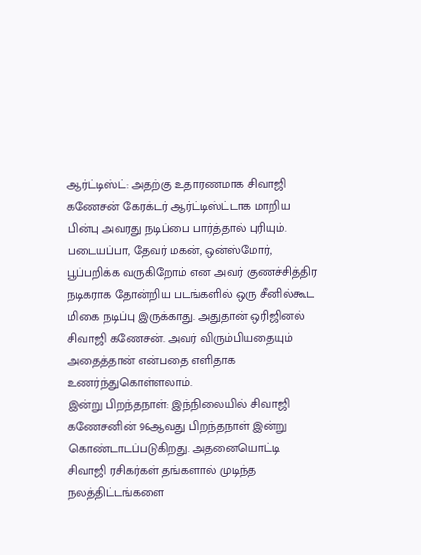ஆர்ட்டிஸ்ட்: அதற்கு உதாரணமாக சிவாஜி கணேசன் கேரக்டர் ஆர்ட்டிஸ்ட்டாக மாறிய பின்பு அவரது நடிப்பை பார்த்தால் புரியும். படையப்பா, தேவர் மகன், ஒன்ஸ்மோர், பூப்பறிக்க வருகிறோம் என அவர் குணச்சித்திர நடிகராக தோன்றிய படங்களில் ஒரு சீனில்கூட மிகை நடிப்பு இருக்காது. அதுதான் ஒரிஜினல் சிவாஜி கணேசன். அவர் விரும்பியதையும் அதைத்தான் என்பதை எளிதாக உணர்ந்துகொள்ளலாம்.
இன்று பிறந்தநாள்: இந்நிலையில் சிவாஜி கணேசனின் 96ஆவது பிறந்தநாள் இன்று கொண்டாடப்படுகிறது. அதனையொட்டி சிவாஜி ரசிகர்கள் தங்களால் முடிந்த நலத்திட்டங்களை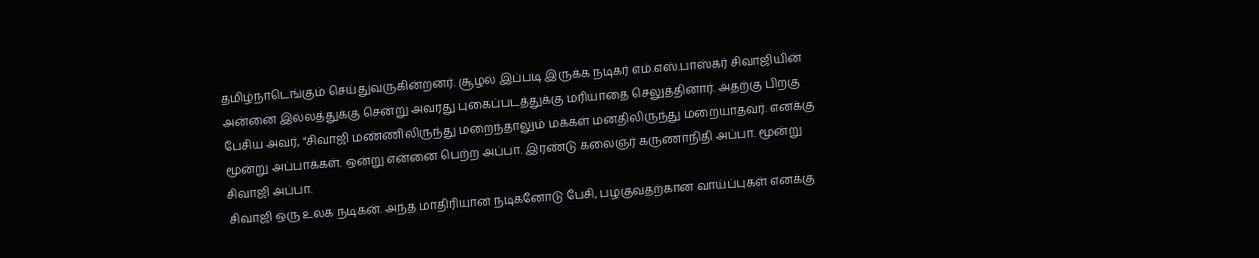தமிழ்நாடெங்கும் செய்துவருகின்றனர். சூழல் இப்படி இருக்க நடிகர் எம்.எஸ்.பாஸ்கர் சிவாஜியின் அன்னை இல்லத்துக்கு சென்று அவரது புகைப்படத்துக்கு மரியாதை செலுத்தினார். அதற்கு பிறகு பேசிய அவர், "சிவாஜி மண்ணிலிருந்து மறைந்தாலும் மக்கள் மனதிலிருந்து மறையாதவர். எனக்கு மூன்று அப்பாக்கள். ஒன்று என்னை பெற்ற அப்பா. இரண்டு கலைஞர் கருணாநிதி அப்பா. மூன்று சிவாஜி அப்பா.
சிவாஜி ஒரு உலக நடிகன். அந்த மாதிரியான நடிகனோடு பேசி, பழகுவதற்கான வாய்ப்புகள் எனக்கு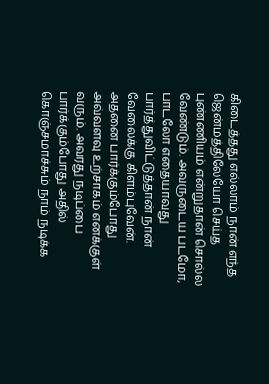கிடைத்தது எல்லாம் நான் எந்த ஜென்மத்திலேயோ செய்த புண்ணியம் என்றுதான் சொல்ல வேண்டும். அவருடைய படமோ, பாடலோ எதையாவது பார்த்துவிட்டுத்தான் நான் வேலைக்கு கிளம்புவேன். அதனை பார்க்கும்போது அவ்வளவு உற்சாகம் எனக்குள் வரும். அவரது நடிப்பை பார்க்கும்போது அதில் கொஞ்சமாச்சும் நாம் நடிக்க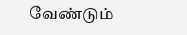வேண்டும்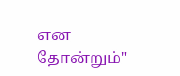என தோன்றும்"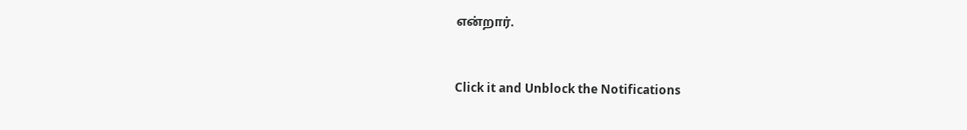என்றார்.


Click it and Unblock the Notifications